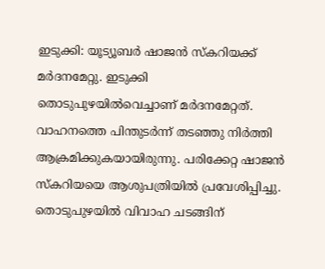ഇടുക്കി: യൂട്യൂബർ ഷാജൻ സ്കറിയക്ക് മർദനമേറ്റു. ഇടുക്കി തൊടുപുഴയിൽവെച്ചാണ് മർദനമേറ്റത്. വാഹനത്തെ പിന്തുടർന്ന് തടഞ്ഞു നിർത്തി ആക്രമിക്കുകയായിരുന്നു. പരിക്കേറ്റ ഷാജൻ സ്കറിയയെ ആശുപത്രിയിൽ പ്രവേശിപ്പിച്ചു. തൊടുപുഴയിൽ വിവാഹ ചടങ്ങിന്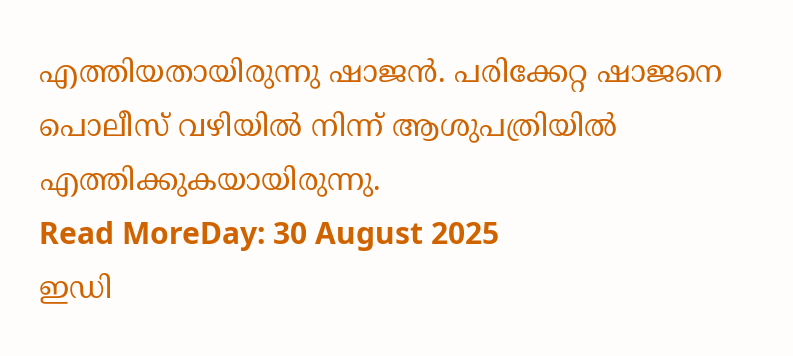എത്തിയതായിരുന്നു ഷാജൻ. പരിക്കേറ്റ ഷാജനെ പൊലീസ് വഴിയിൽ നിന്ന് ആശുപത്രിയിൽ എത്തിക്കുകയായിരുന്നു.
Read MoreDay: 30 August 2025
ഇഡി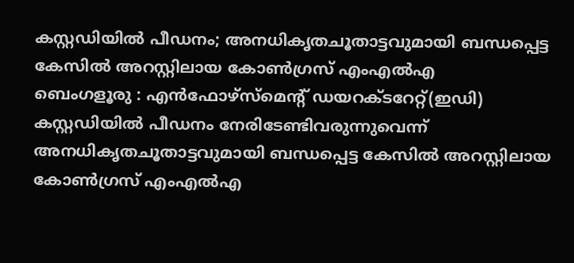കസ്റ്റഡിയിൽ പീഡനം; അനധികൃതചൂതാട്ടവുമായി ബന്ധപ്പെട്ട കേസിൽ അറസ്റ്റിലായ കോൺഗ്രസ് എംഎൽഎ
ബെംഗളൂരു : എൻഫോഴ്സ്മെന്റ് ഡയറക്ടറേറ്റ്(ഇഡി) കസ്റ്റഡിയിൽ പീഡനം നേരിടേണ്ടിവരുന്നുവെന്ന് അനധികൃതചൂതാട്ടവുമായി ബന്ധപ്പെട്ട കേസിൽ അറസ്റ്റിലായ കോൺഗ്രസ് എംഎൽഎ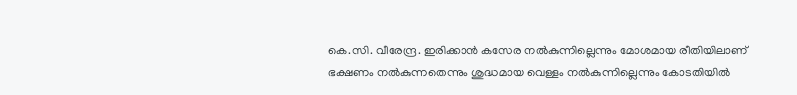കെ.സി. വീരേന്ദ്ര. ഇരിക്കാൻ കസേര നൽകുന്നില്ലെന്നും മോശമായ രീതിയിലാണ് ഭക്ഷണം നൽകുന്നതെന്നും ശുദ്ധമായ വെള്ളം നൽകുന്നില്ലെന്നും കോടതിയിൽ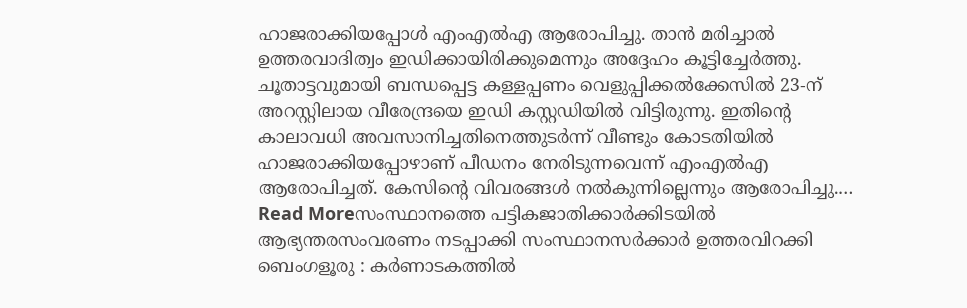ഹാജരാക്കിയപ്പോൾ എംഎൽഎ ആരോപിച്ചു. താൻ മരിച്ചാൽ ഉത്തരവാദിത്വം ഇഡിക്കായിരിക്കുമെന്നും അദ്ദേഹം കൂട്ടിച്ചേർത്തു. ചൂതാട്ടവുമായി ബന്ധപ്പെട്ട കള്ളപ്പണം വെളുപ്പിക്കൽക്കേസിൽ 23-ന് അറസ്റ്റിലായ വീരേന്ദ്രയെ ഇഡി കസ്റ്റഡിയിൽ വിട്ടിരുന്നു. ഇതിന്റെ കാലാവധി അവസാനിച്ചതിനെത്തുടർന്ന് വീണ്ടും കോടതിയിൽ ഹാജരാക്കിയപ്പോഴാണ് പീഡനം നേരിടുന്നവെന്ന് എംഎൽഎ ആരോപിച്ചത്. കേസിന്റെ വിവരങ്ങൾ നൽകുന്നില്ലെന്നും ആരോപിച്ചു.…
Read Moreസംസ്ഥാനത്തെ പട്ടികജാതിക്കാർക്കിടയിൽ ആഭ്യന്തരസംവരണം നടപ്പാക്കി സംസ്ഥാനസർക്കാർ ഉത്തരവിറക്കി
ബെംഗളൂരു : കർണാടകത്തിൽ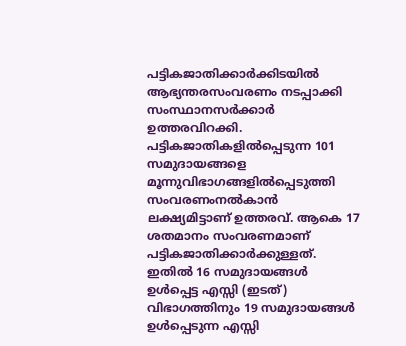പട്ടികജാതിക്കാർക്കിടയിൽ ആഭ്യന്തരസംവരണം നടപ്പാക്കി സംസ്ഥാനസർക്കാർ ഉത്തരവിറക്കി. പട്ടികജാതികളിൽപ്പെടുന്ന 101 സമുദായങ്ങളെ മൂന്നുവിഭാഗങ്ങളിൽപ്പെടുത്തി സംവരണംനൽകാൻ ലക്ഷ്യമിട്ടാണ് ഉത്തരവ്. ആകെ 17 ശതമാനം സംവരണമാണ് പട്ടികജാതിക്കാർക്കുള്ളത്. ഇതിൽ 16 സമുദായങ്ങൾ ഉൾപ്പെട്ട എസ്സി (ഇടത്) വിഭാഗത്തിനും 19 സമുദായങ്ങൾ ഉൾപ്പെടുന്ന എസ്സി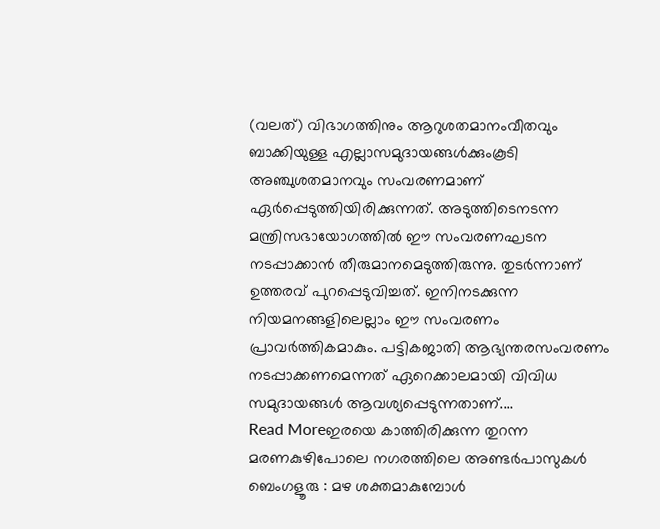(വലത്) വിഭാഗത്തിനും ആറുശതമാനംവീതവും ബാക്കിയുള്ള എല്ലാസമുദായങ്ങൾക്കുംകൂടി അഞ്ചുശതമാനവും സംവരണമാണ് ഏർപ്പെടുത്തിയിരിക്കുന്നത്. അടുത്തിടെനടന്ന മന്ത്രിസഭായോഗത്തിൽ ഈ സംവരണഘടന നടപ്പാക്കാൻ തീരുമാനമെടുത്തിരുന്നു. തുടർന്നാണ് ഉത്തരവ് പുറപ്പെടുവിച്ചത്. ഇനിനടക്കുന്ന നിയമനങ്ങളിലെല്ലാം ഈ സംവരണം പ്രാവർത്തികമാകും. പട്ടികജാതി ആഭ്യന്തരസംവരണം നടപ്പാക്കണമെന്നത് ഏറെക്കാലമായി വിവിധ സമുദായങ്ങൾ ആവശ്യപ്പെടുന്നതാണ്.…
Read Moreഇരയെ കാത്തിരിക്കുന്ന തുറന്ന മരണകുഴിപോലെ നഗരത്തിലെ അണ്ടർപാസുകൾ
ബെംഗളൂരു : മഴ ശക്തമാകുമ്പോൾ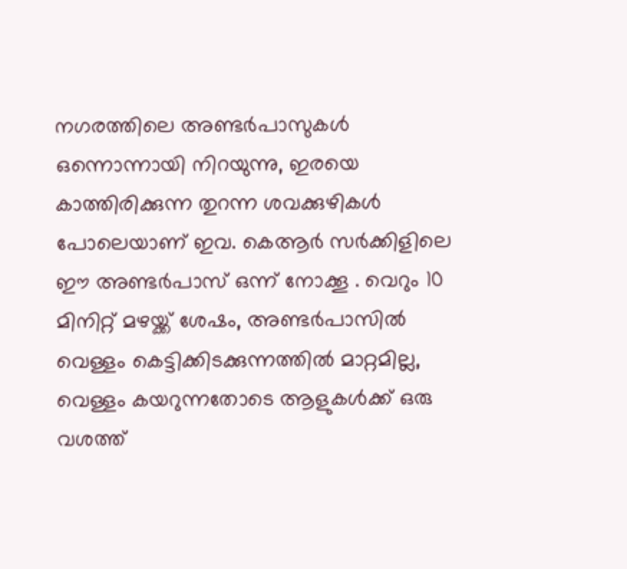നഗരത്തിലെ അണ്ടർപാസുകൾ ഒന്നൊന്നായി നിറയുന്നു, ഇരയെ കാത്തിരിക്കുന്ന തുറന്ന ശവക്കുഴികൾ പോലെയാണ് ഇവ. കെആർ സർക്കിളിലെ ഈ അണ്ടർപാസ് ഒന്ന് നോക്കൂ . വെറും 10 മിനിറ്റ് മഴയ്ക്ക് ശേഷം, അണ്ടർപാസിൽ വെള്ളം കെട്ടിക്കിടക്കുന്നത്തിൽ മാറ്റമില്ല, വെള്ളം കയറുന്നതോടെ ആളുകൾക്ക് ഒരു വശത്ത്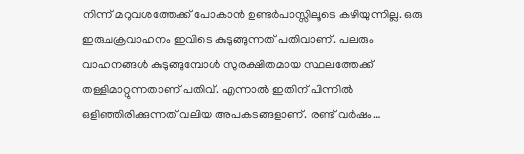നിന്ന് മറുവശത്തേക്ക് പോകാൻ ഉണ്ടർപാസ്സിലൂടെ കഴിയുന്നില്ല. ഒരു ഇരുചക്രവാഹനം ഇവിടെ കുടുങ്ങുന്നത് പതിവാണ്. പലരും വാഹനങ്ങൾ കുടുങ്ങുമ്പോൾ സുരക്ഷിതമായ സ്ഥലത്തേക്ക് തള്ളിമാറ്റുന്നതാണ് പതിവ്. എന്നാൽ ഇതിന് പിന്നിൽ ഒളിഞ്ഞിരിക്കുന്നത് വലിയ അപകടങ്ങളാണ്. രണ്ട് വർഷം…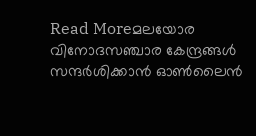Read Moreമലയോര വിനോദസഞ്ചാര കേന്ദ്രങ്ങൾ സന്ദർശിക്കാൻ ഓൺലൈൻ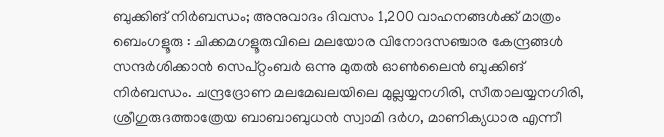ബുക്കിങ് നിർബന്ധം; അനുവാദം ദിവസം 1,200 വാഹനങ്ങൾക്ക് മാത്രം
ബെംഗളൂരു : ചിക്കമഗളൂരുവിലെ മലയോര വിനോദസഞ്ചാര കേന്ദ്രങ്ങൾ സന്ദർശിക്കാൻ സെപ്റ്റംബർ ഒന്നു മുതൽ ഓൺലൈൻ ബുക്കിങ് നിർബന്ധം. ചന്ദ്രദ്രോണ മലമേഖലയിലെ മുല്ലയ്യനഗിരി, സീതാലയ്യനഗിരി, ശ്രീഗുരുദത്താത്രേയ ബാബാബുധൻ സ്വാമി ദർഗ, മാണിക്യധാര എന്നീ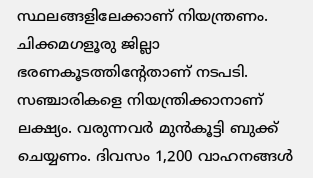സ്ഥലങ്ങളിലേക്കാണ് നിയന്ത്രണം. ചിക്കമഗളൂരു ജില്ലാ ഭരണകൂടത്തിന്റേതാണ് നടപടി. സഞ്ചാരികളെ നിയന്ത്രിക്കാനാണ് ലക്ഷ്യം. വരുന്നവർ മുൻകൂട്ടി ബുക്ക് ചെയ്യണം. ദിവസം 1,200 വാഹനങ്ങൾ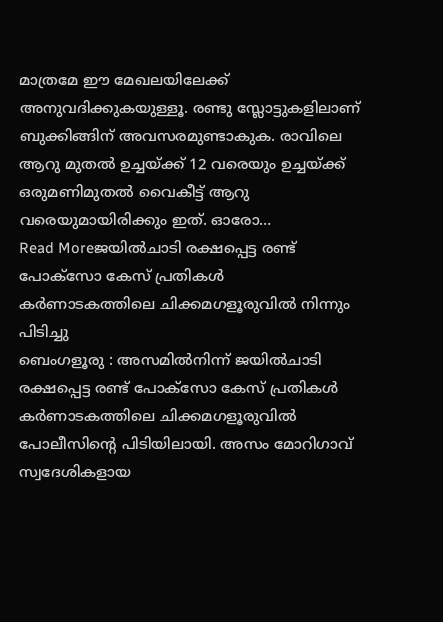മാത്രമേ ഈ മേഖലയിലേക്ക് അനുവദിക്കുകയുള്ളൂ. രണ്ടു സ്ലോട്ടുകളിലാണ് ബുക്കിങ്ങിന് അവസരമുണ്ടാകുക. രാവിലെ ആറു മുതൽ ഉച്ചയ്ക്ക് 12 വരെയും ഉച്ചയ്ക്ക് ഒരുമണിമുതൽ വൈകീട്ട് ആറു വരെയുമായിരിക്കും ഇത്. ഓരോ…
Read Moreജയിൽചാടി രക്ഷപ്പെട്ട രണ്ട് പോക്സോ കേസ് പ്രതികൾ കർണാടകത്തിലെ ചിക്കമഗളൂരുവിൽ നിന്നും പിടിച്ചു
ബെംഗളൂരു : അസമിൽനിന്ന് ജയിൽചാടി രക്ഷപ്പെട്ട രണ്ട് പോക്സോ കേസ് പ്രതികൾ കർണാടകത്തിലെ ചിക്കമഗളൂരുവിൽ പോലീസിന്റെ പിടിയിലായി. അസം മോറിഗാവ് സ്വദേശികളായ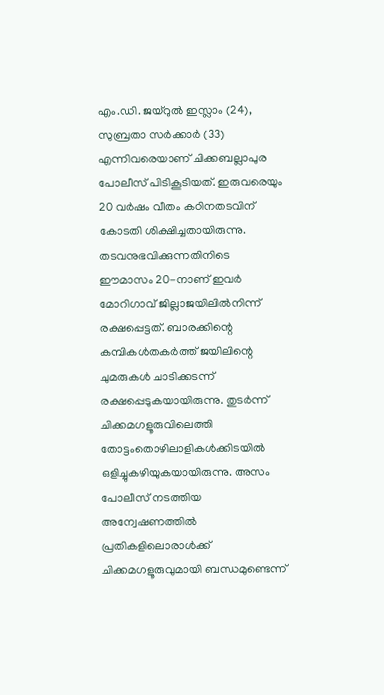എം.ഡി. ജയ്റുൽ ഇസ്ലാം (24), സുബ്രതാ സർക്കാർ (33) എന്നിവരെയാണ് ചിക്കബല്ലാപുര പോലീസ് പിടികൂടിയത്. ഇരുവരെയും 20 വർഷം വീതം കഠിനതടവിന് കോടതി ശിക്ഷിച്ചതായിരുന്നു. തടവനുഭവിക്കുന്നതിനിടെ ഈമാസം 20-നാണ് ഇവർ മോറിഗാവ് ജില്ലാജയിലിൽനിന്ന് രക്ഷപ്പെട്ടത്. ബാരക്കിന്റെ കമ്പികൾതകർത്ത് ജയിലിന്റെ ചുമരുകൾ ചാടിക്കടന്ന് രക്ഷപ്പെടുകയായിരുന്നു. തുടർന്ന് ചിക്കമഗളൂരുവിലെത്തി തോട്ടംതൊഴിലാളികൾക്കിടയിൽ ഒളിച്ചുകഴിയുകയായിരുന്നു. അസം പോലീസ് നടത്തിയ അന്വേഷണത്തിൽ പ്രതികളിലൊരാൾക്ക് ചിക്കമഗളൂരുവുമായി ബന്ധമുണ്ടെന്ന്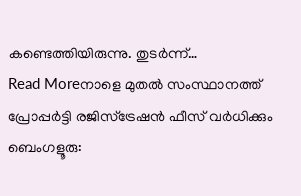കണ്ടെത്തിയിരുന്നു. തുടർന്ന്…
Read Moreനാളെ മുതൽ സംസ്ഥാനത്ത് പ്രോപ്പർട്ടി രജിസ്ട്രേഷൻ ഫീസ് വർധിക്കും
ബെംഗളൂരു: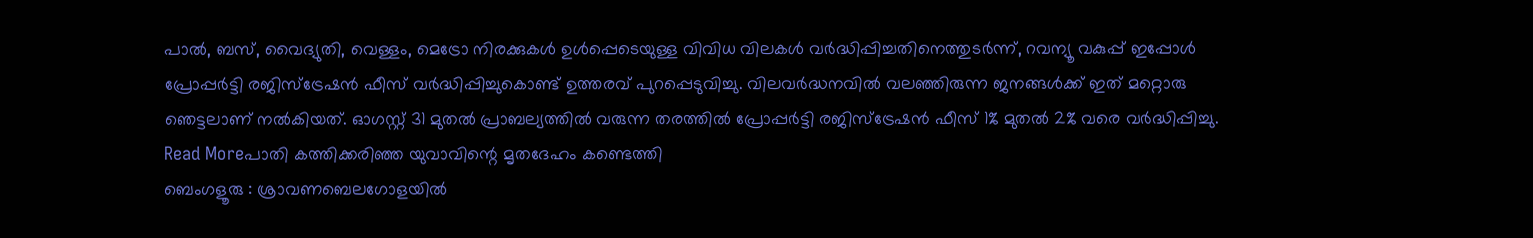പാൽ, ബസ്, വൈദ്യുതി, വെള്ളം, മെട്രോ നിരക്കുകൾ ഉൾപ്പെടെയുള്ള വിവിധ വിലകൾ വർദ്ധിപ്പിച്ചതിനെത്തുടർന്ന്, റവന്യൂ വകുപ്പ് ഇപ്പോൾ പ്രോപ്പർട്ടി രജിസ്ട്രേഷൻ ഫീസ് വർദ്ധിപ്പിച്ചുകൊണ്ട് ഉത്തരവ് പുറപ്പെടുവിച്ചു. വിലവർദ്ധനവിൽ വലഞ്ഞിരുന്ന ജനങ്ങൾക്ക് ഇത് മറ്റൊരു ഞെട്ടലാണ് നൽകിയത്. ഓഗസ്റ്റ് 31 മുതൽ പ്രാബല്യത്തിൽ വരുന്ന തരത്തിൽ പ്രോപ്പർട്ടി രജിസ്ട്രേഷൻ ഫീസ് 1% മുതൽ 2% വരെ വർദ്ധിപ്പിച്ചു.
Read Moreപാതി കത്തിക്കരിഞ്ഞ യുവാവിന്റെ മൃതദേഹം കണ്ടെത്തി
ബെംഗളൂരു : ശ്രാവണബെലഗോളയിൽ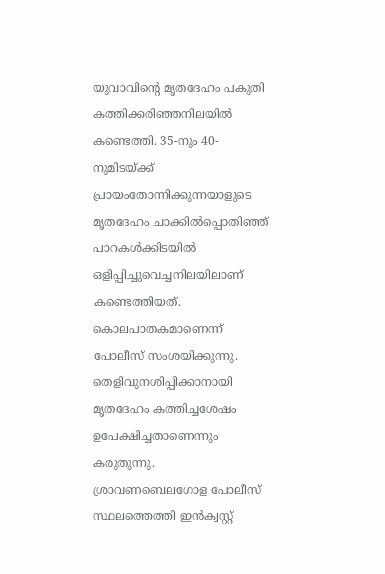യുവാവിന്റെ മൃതദേഹം പകുതി കത്തിക്കരിഞ്ഞനിലയിൽ കണ്ടെത്തി. 35-നും 40-നുമിടയ്ക്ക് പ്രായംതോന്നിക്കുന്നയാളുടെ മൃതദേഹം ചാക്കിൽപ്പൊതിഞ്ഞ് പാറകൾക്കിടയിൽ ഒളിപ്പിച്ചുവെച്ചനിലയിലാണ് കണ്ടെത്തിയത്. കൊലപാതകമാണെന്ന് പോലീസ് സംശയിക്കുന്നു. തെളിവുനശിപ്പിക്കാനായി മൃതദേഹം കത്തിച്ചശേഷം ഉപേക്ഷിച്ചതാണെന്നും കരുതുന്നു. ശ്രാവണബെലഗോള പോലീസ് സ്ഥലത്തെത്തി ഇൻക്വസ്റ്റ്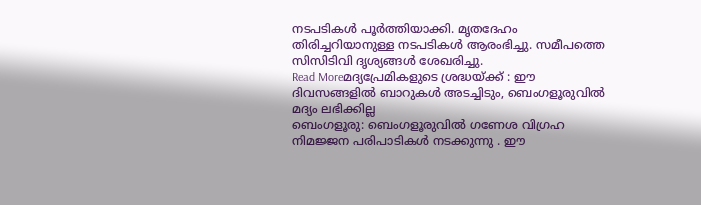നടപടികൾ പൂർത്തിയാക്കി. മൃതദേഹം തിരിച്ചറിയാനുള്ള നടപടികൾ ആരംഭിച്ചു. സമീപത്തെ സിസിടിവി ദൃശ്യങ്ങൾ ശേഖരിച്ചു.
Read Moreമദ്യപ്രേമികളുടെ ശ്രദ്ധയ്ക്ക് : ഈ ദിവസങ്ങളിൽ ബാറുകൾ അടച്ചിടും, ബെംഗളൂരുവിൽ മദ്യം ലഭിക്കില്ല
ബെംഗളൂരു: ബെംഗളൂരുവിൽ ഗണേശ വിഗ്രഹ നിമജ്ജന പരിപാടികൾ നടക്കുന്നു . ഈ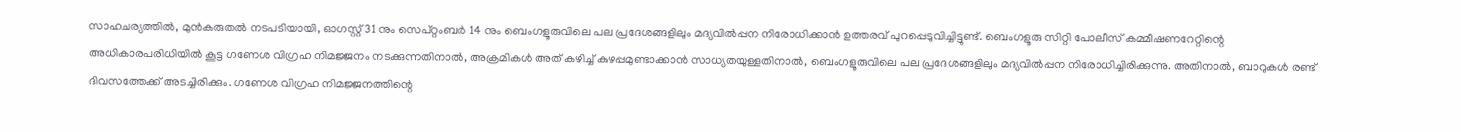സാഹചര്യത്തിൽ, മുൻകരുതൽ നടപടിയായി, ഓഗസ്റ്റ് 31 നും സെപ്റ്റംബർ 14 നും ബെംഗളൂരുവിലെ പല പ്രദേശങ്ങളിലും മദ്യവിൽപ്പന നിരോധിക്കാൻ ഉത്തരവ് പുറപ്പെടുവിച്ചിട്ടുണ്ട്. ബെംഗളൂരു സിറ്റി പോലീസ് കമ്മീഷണറേറ്റിന്റെ അധികാരപരിധിയിൽ കൂട്ട ഗണേശ വിഗ്രഹ നിമജ്ജനം നടക്കുന്നതിനാൽ, അക്രമികൾ അത് കഴിച്ച് കുഴപ്പമുണ്ടാക്കാൻ സാധ്യതയുള്ളതിനാൽ, ബെംഗളൂരുവിലെ പല പ്രദേശങ്ങളിലും മദ്യവിൽപ്പന നിരോധിച്ചിരിക്കുന്നു. അതിനാൽ, ബാറുകൾ രണ്ട് ദിവസത്തേക്ക് അടച്ചിരിക്കും. ഗണേശ വിഗ്രഹ നിമജ്ജനത്തിന്റെ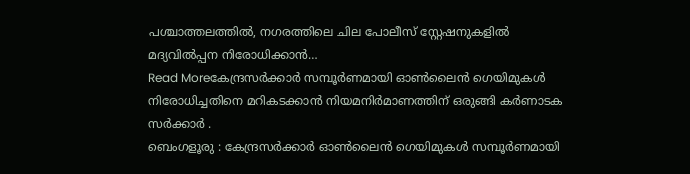പശ്ചാത്തലത്തിൽ, നഗരത്തിലെ ചില പോലീസ് സ്റ്റേഷനുകളിൽ മദ്യവിൽപ്പന നിരോധിക്കാൻ…
Read Moreകേന്ദ്രസർക്കാർ സമ്പൂർണമായി ഓൺലൈൻ ഗെയിമുകൾ നിരോധിച്ചതിനെ മറികടക്കാൻ നിയമനിർമാണത്തിന് ഒരുങ്ങി കർണാടക സർക്കാർ .
ബെംഗളൂരു : കേന്ദ്രസർക്കാർ ഓൺലൈൻ ഗെയിമുകൾ സമ്പൂർണമായി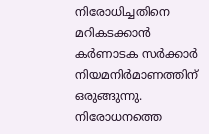നിരോധിച്ചതിനെ മറികടക്കാൻ കർണാടക സർക്കാർ നിയമനിർമാണത്തിന് ഒരുങ്ങുന്നു. നിരോധനത്തെ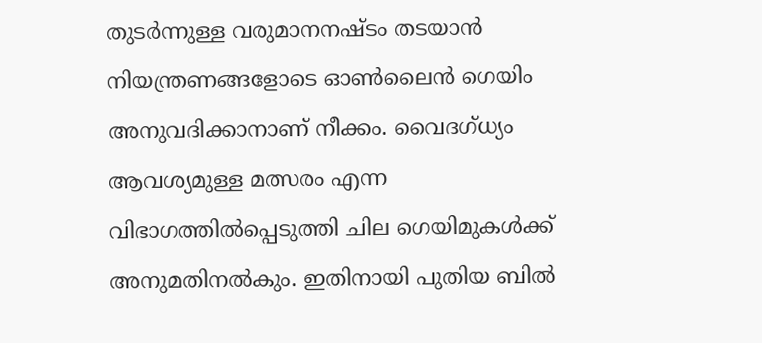തുടർന്നുള്ള വരുമാനനഷ്ടം തടയാൻ നിയന്ത്രണങ്ങളോടെ ഓൺലൈൻ ഗെയിം അനുവദിക്കാനാണ് നീക്കം. വൈദഗ്ധ്യം ആവശ്യമുള്ള മത്സരം എന്ന വിഭാഗത്തിൽപ്പെടുത്തി ചില ഗെയിമുകൾക്ക് അനുമതിനൽകും. ഇതിനായി പുതിയ ബിൽ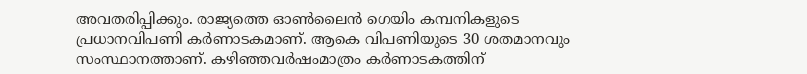അവതരിപ്പിക്കും. രാജ്യത്തെ ഓൺലൈൻ ഗെയിം കമ്പനികളുടെ പ്രധാനവിപണി കർണാടകമാണ്. ആകെ വിപണിയുടെ 30 ശതമാനവും സംസ്ഥാനത്താണ്. കഴിഞ്ഞവർഷംമാത്രം കർണാടകത്തിന്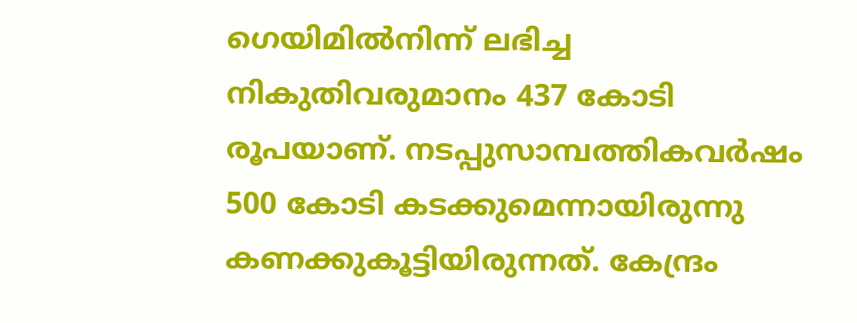ഗെയിമിൽനിന്ന് ലഭിച്ച നികുതിവരുമാനം 437 കോടി രൂപയാണ്. നടപ്പുസാമ്പത്തികവർഷം 500 കോടി കടക്കുമെന്നായിരുന്നു കണക്കുകൂട്ടിയിരുന്നത്. കേന്ദ്രം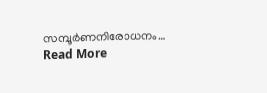സമ്പൂർണനിരോധനം…
Read More